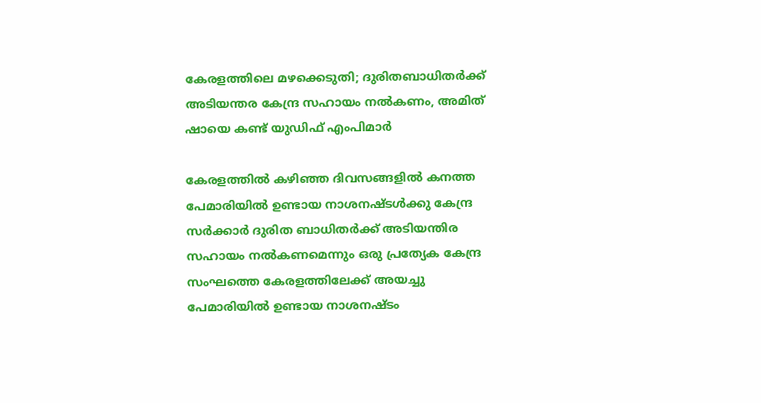കേരളത്തിലെ മഴക്കെടുതി; ദുരിതബാധിതർക്ക് അടിയന്തര കേന്ദ്ര സഹായം നൽകണം, അമിത് ഷായെ കണ്ട് യുഡിഫ് എംപിമാർ

കേരളത്തിൽ കഴിഞ്ഞ ദിവസങ്ങളിൽ കനത്ത പേമാരിയിൽ ഉണ്ടായ നാശനഷ്ടൾക്കു കേന്ദ്ര സർക്കാർ ദുരിത ബാധിതർക്ക് അടിയന്തിര സഹായം നൽകണമെന്നും ഒരു പ്രത്യേക കേന്ദ്ര സംഘത്തെ കേരളത്തിലേക്ക് അയച്ചു പേമാരിയിൽ ഉണ്ടായ നാശനഷ്ടം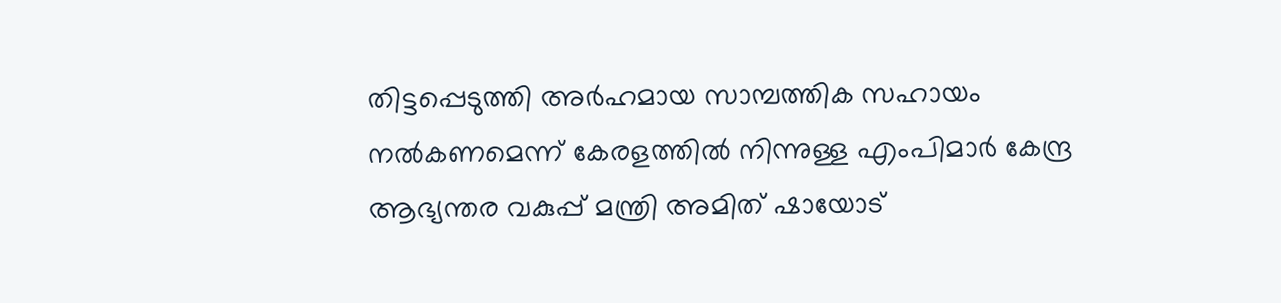തിട്ടപ്പെടുത്തി അർഹമായ സാമ്പത്തിക സഹായം നൽകണമെന്ന് കേരളത്തിൽ നിന്നുള്ള എംപിമാർ കേന്ദ്ര ആഭ്യന്തര വകുപ്പ് മന്ത്രി അമിത് ഷായോട്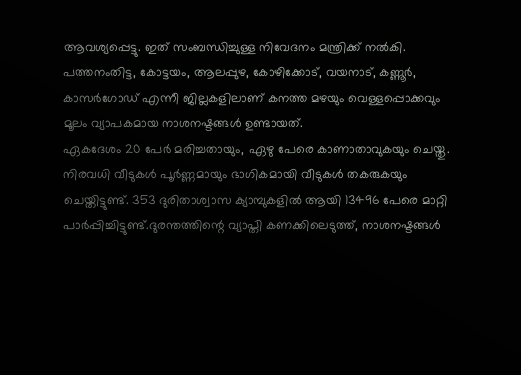ആവശ്യപ്പെട്ടു. ഇത് സംബന്ധിച്ചുള്ള നിവേദനം മന്ത്രിക്ക് നൽകി. പത്തനംതിട്ട, കോട്ടയം, ആലപ്പുഴ, കോഴിക്കോട്, വയനാട്, കണ്ണൂർ, കാസർഗോഡ് എന്നീ ജില്ലകളിലാണ് കനത്ത മഴയും വെള്ളപ്പൊക്കവും മൂലം വ്യാപകമായ നാശനഷ്ടങ്ങൾ ഉണ്ടായത്.
ഏകദേശം 20 പേർ മരിച്ചതായും, ഏഴു പേരെ കാണാതാവുകയും ചെയ്തു. നിരവധി വീടുകൾ പൂർണ്ണമായും ഭാഗികമായി വീടുകൾ തകരുകയും ചെയ്തിട്ടുണ്ട്. 353 ദുരിതാശ്വാസ ക്യാമ്പുകളിൽ ആയി 13496 പേരെ മാറ്റി പാർപ്പിച്ചിട്ടുണ്ട്.ദുരന്തത്തിന്റെ വ്യാപ്തി കണക്കിലെടുത്ത്, നാശനഷ്ടങ്ങൾ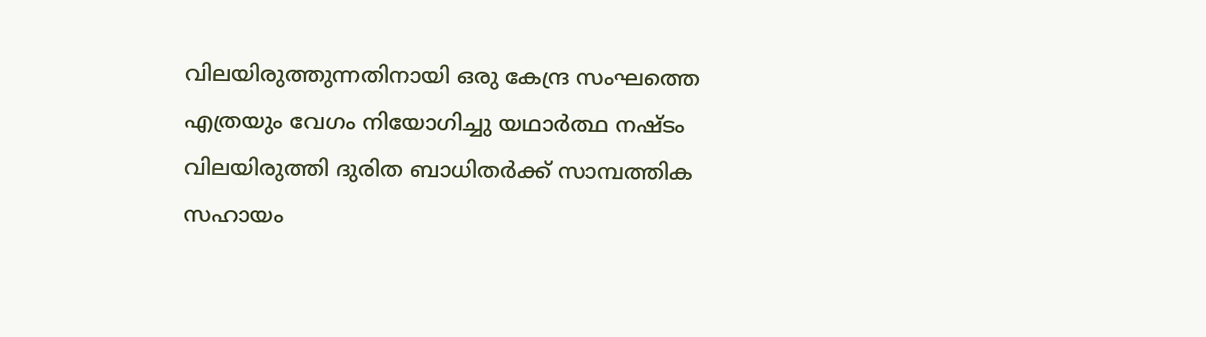വിലയിരുത്തുന്നതിനായി ഒരു കേന്ദ്ര സംഘത്തെ എത്രയും വേഗം നിയോഗിച്ചു യഥാർത്ഥ നഷ്ടം വിലയിരുത്തി ദുരിത ബാധിതർക്ക് സാമ്പത്തിക സഹായം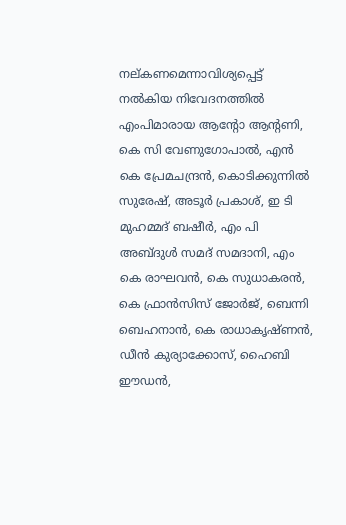നല്കണമെന്നാവിശ്യപ്പെട്ട് നൽകിയ നിവേദനത്തിൽ എംപിമാരായ ആന്റോ ആന്റണി, കെ സി വേണുഗോപാൽ, എൻ കെ പ്രേമചന്ദ്രൻ, കൊടിക്കുന്നിൽ സുരേഷ്, അടൂർ പ്രകാശ്, ഇ ടി മുഹമ്മദ് ബഷീർ, എം പി അബ്ദുൾ സമദ് സമദാനി, എം കെ രാഘവൻ, കെ സുധാകരൻ, കെ ഫ്രാൻസിസ് ജോർജ്, ബെന്നി ബെഹനാൻ, കെ രാധാകൃഷ്ണൻ, ഡീൻ കുര്യാക്കോസ്, ഹൈബി ഈഡൻ,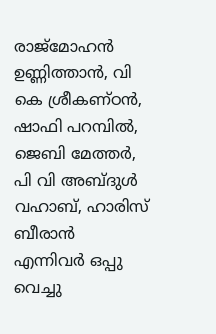രാജ്മോഹൻ ഉണ്ണിത്താൻ, വി കെ ശ്രീകണ്ഠൻ, ഷാഫി പറമ്പിൽ, ജെബി മേത്തർ, പി വി അബ്ദുൾ വഹാബ്, ഹാരിസ് ബീരാൻ എന്നിവർ ഒപ്പു വെച്ചു